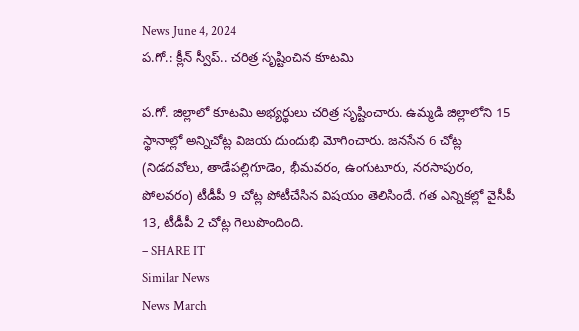News June 4, 2024
ప.గో.: క్లీన్ స్వీప్.. చరిత్ర సృష్టించిన కూటమి

ప.గో. జిల్లాలో కూటమి అభ్యర్థులు చరిత్ర సృష్టించారు. ఉమ్మడి జిల్లాలోని 15 స్థానాల్లో అన్నిచోట్ల విజయ దుందుభి మోగించారు. జనసేన 6 చోట్ల (నిడదవోలు, తాడేపల్లిగూడెం, భీమవరం, ఉంగుటూరు, నరసాపురం, పోలవరం) టీడీపీ 9 చోట్ల పోటీచేసిన విషయం తెలిసిందే. గత ఎన్నికల్లో వైసీపీ 13, టీడీపీ 2 చోట్ల గెలుపొందింది.
– SHARE IT
Similar News
News March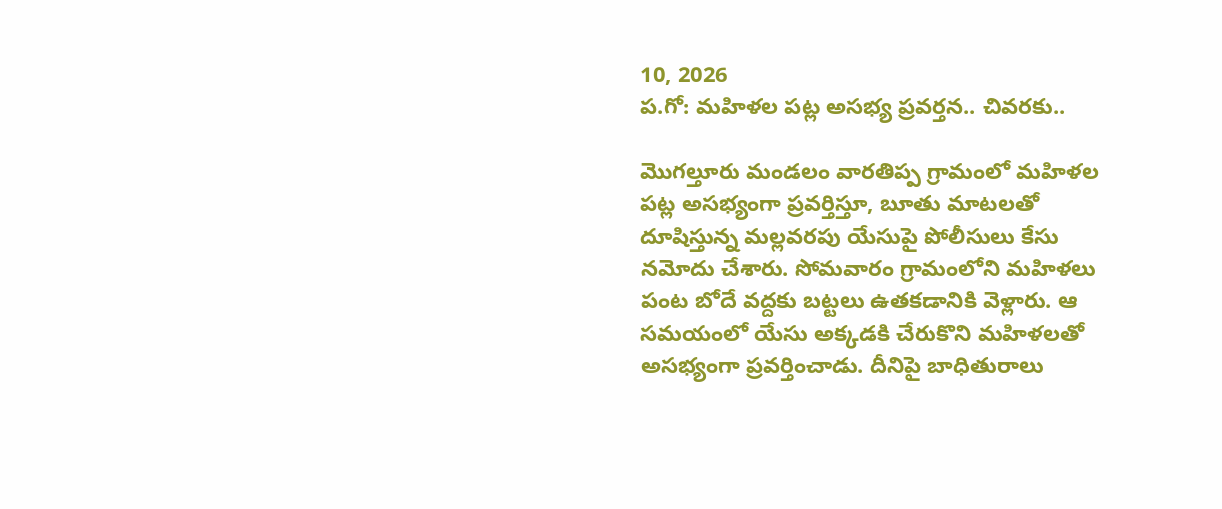10, 2026
ప.గో: మహిళల పట్ల అసభ్య ప్రవర్తన.. చివరకు..

మొగల్తూరు మండలం వారతిప్ప గ్రామంలో మహిళల పట్ల అసభ్యంగా ప్రవర్తిస్తూ, బూతు మాటలతో దూషిస్తున్న మల్లవరపు యేసుపై పోలీసులు కేసు నమోదు చేశారు. సోమవారం గ్రామంలోని మహిళలు పంట బోదే వద్దకు బట్టలు ఉతకడానికి వెళ్లారు. ఆ సమయంలో యేసు అక్కడకి చేరుకొని మహిళలతో అసభ్యంగా ప్రవర్తించాడు. దీనిపై బాధితురాలు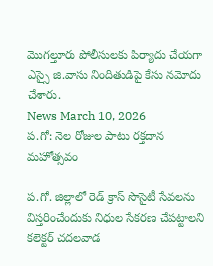మొగల్తూరు పోలీసులకు పిర్యాదు చేయగా ఎస్సై జి.వాసు నిందితుడిపై కేసు నమోదు చేశారు.
News March 10, 2026
ప.గో: నెల రోజుల పాటు రక్తదాన మహోత్సవం

ప.గో. జిల్లాలో రెడ్ క్రాస్ సొసైటీ సేవలను విస్తరించేందుకు నిధుల సేకరణ చేపట్టాలని కలెక్టర్ చదలవాడ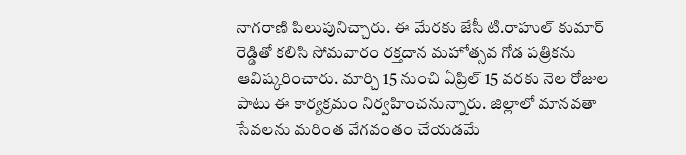నాగరాణి పిలుపునిచ్చారు. ఈ మేరకు జేసీ టి.రాహుల్ కుమార్ రెడ్డితో కలిసి సోమవారం రక్తదాన మహోత్సవ గోడ పత్రికను ఆవిష్కరించారు. మార్చి 15 నుంచి ఏప్రిల్ 15 వరకు నెల రోజుల పాటు ఈ కార్యక్రమం నిర్వహించనున్నారు. జిల్లాలో మానవతా సేవలను మరింత వేగవంతం చేయడమే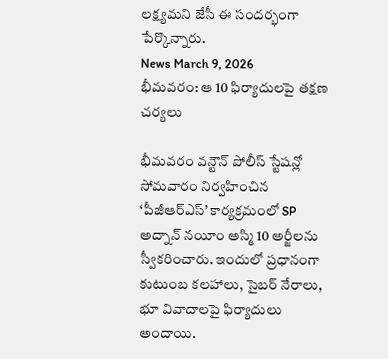లక్ష్యమని జేసీ ఈ సందర్భంగా పేర్కొన్నారు.
News March 9, 2026
భీమవరం: ఆ 10 ఫిర్యాదులపై తక్షణ చర్యలు

భీమవరం వన్టౌన్ పోలీస్ స్టేషన్లో సోమవారం నిర్వహించిన ‘పీజీఆర్ఎస్’ కార్యక్రమంలో SP అద్నాన్ నయీం అస్మి 10 అర్జీలను స్వీకరించారు. ఇందులో ప్రధానంగా కుటుంబ కలహాలు, సైబర్ నేరాలు, భూ వివాదాలపై ఫిర్యాదులు అందాయి.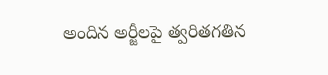అందిన అర్జీలపై త్వరితగతిన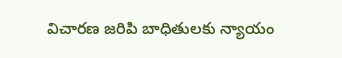విచారణ జరిపి బాధితులకు న్యాయం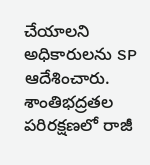చేయాలని అధికారులను SP ఆదేశించారు. శాంతిభద్రతల పరిరక్షణలో రాజీ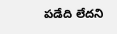పడేది లేదని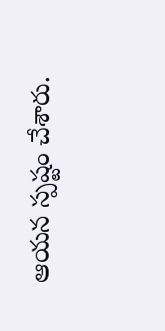ఆయన స్పష్టం చేశారు.